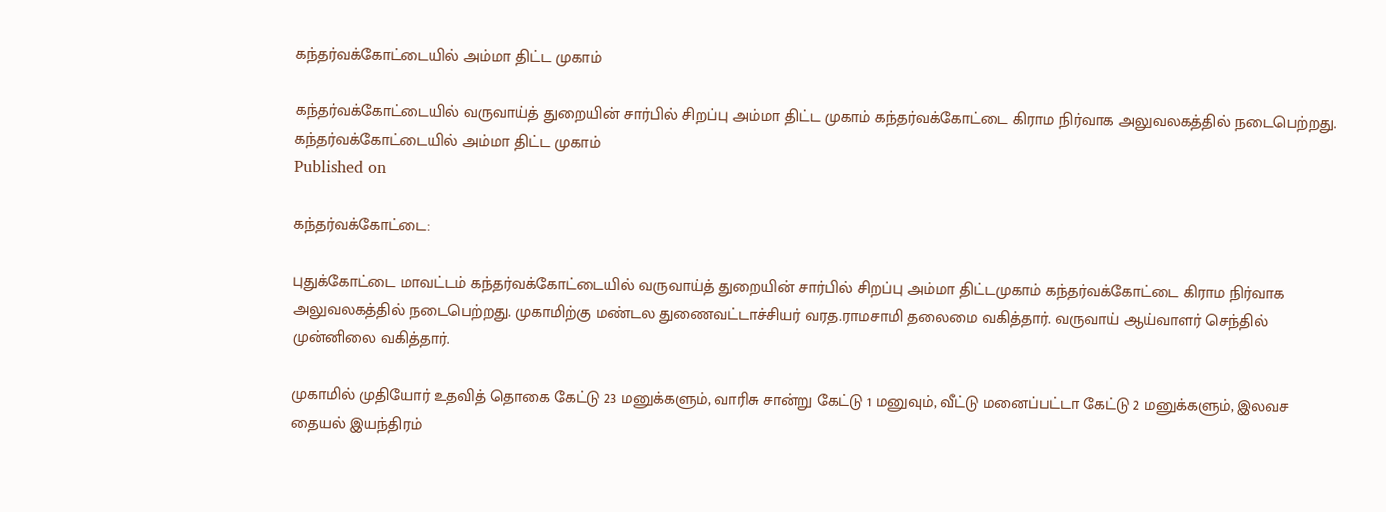கந்தர்வக்கோட்டையில் அம்மா திட்ட முகாம்

கந்தர்வக்கோட்டையில் வருவாய்த் துறையின் சார்பில் சிறப்பு அம்மா திட்ட முகாம் கந்தர்வக்கோட்டை கிராம நிர்வாக அலுவலகத்தில் நடைபெற்றது.
கந்தர்வக்கோட்டையில் அம்மா திட்ட முகாம்
Published on

கந்தர்வக்கோட்டை:

புதுக்கோட்டை மாவட்டம் கந்தர்வக்கோட்டையில் வருவாய்த் துறையின் சார்பில் சிறப்பு அம்மா திட்டமுகாம் கந்தர்வக்கோட்டை கிராம நிர்வாக அலுவலகத்தில் நடைபெற்றது. முகாமிற்கு மண்டல துணைவட்டாச்சியர் வரத.ராமசாமி தலைமை வகித்தார். வருவாய் ஆய்வாளர் செந்தில் முன்னிலை வகித்தார்.

முகாமில் முதியோர் உதவித் தொகை கேட்டு 23 மனுக்களும், வாரிசு சான்று கேட்டு 1 மனுவும், வீட்டு மனைப்பட்டா கேட்டு 2 மனுக்களும், இலவச தையல் இயந்திரம்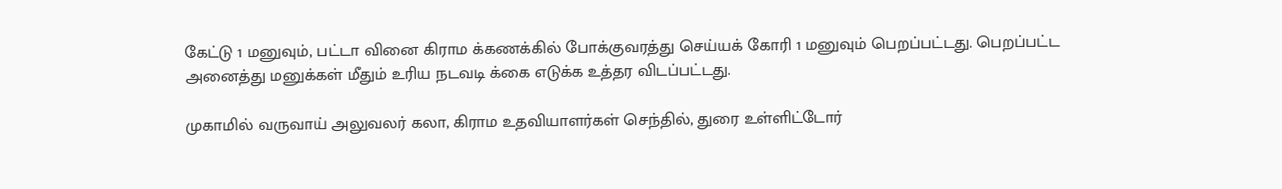கேட்டு 1 மனுவும், பட்டா வினை கிராம க்கணக்கில் போக்குவரத்து செய்யக் கோரி 1 மனுவும் பெறப்பட்டது. பெறப்பட்ட அனைத்து மனுக்கள் மீதும் உரிய நடவடி க்கை எடுக்க உத்தர விடப்பட்டது.

முகாமில் வருவாய் அலுவலர் கலா, கிராம உதவியாளர்கள் செந்தில், துரை உள்ளிட்டோர்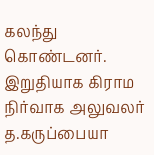கலந்து கொண்டனர். இறுதியாக கிராம நிர்வாக அலுவலர் த.கருப்பையா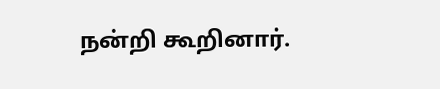நன்றி கூறினார்.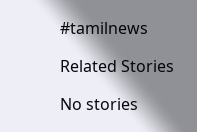#tamilnews

Related Stories

No stories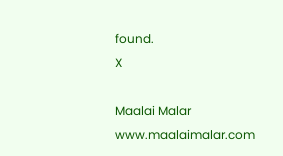found.
X

Maalai Malar
www.maalaimalar.com